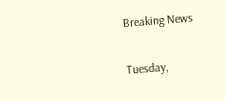Breaking News

Tuesday,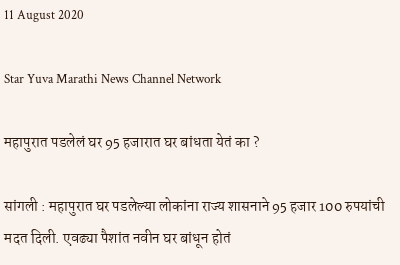11 August 2020

Star Yuva Marathi News Channel Network

महापुरात पडलेलं घर 95 हजारात घर बांधता येतं का ?

सांगली : महापुरात घर पडलेल्या लोकांना राज्य शासनाने 95 हजार 100 रुपयांची मदत दिली. एवढ्या पैशांत नवीन घर बांधून होतं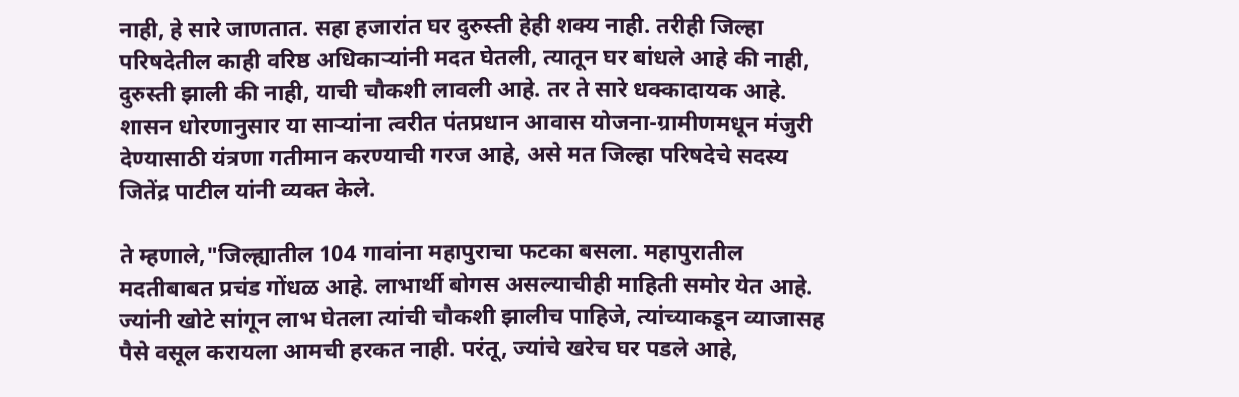नाही, हे सारे जाणतात. सहा हजारांत घर दुरुस्ती हेही शक्‍य नाही. तरीही जिल्हा परिषदेतील काही वरिष्ठ अधिकाऱ्यांनी मदत घेतली, त्यातून घर बांधले आहे की नाही, दुरुस्ती झाली की नाही, याची चौकशी लावली आहे. तर ते सारे धक्कादायक आहे. शासन धोरणानुसार या साऱ्यांना त्वरीत पंतप्रधान आवास योजना-ग्रामीणमधून मंजुरी देण्यासाठी यंत्रणा गतीमान करण्याची गरज आहे, असे मत जिल्हा परिषदेचे सदस्य जितेंद्र पाटील यांनी व्यक्त केले.

ते म्हणाले,"जिल्ह्यातील 104 गावांना महापुराचा फटका बसला. महापुरातील मदतीबाबत प्रचंड गोंधळ आहे. लाभार्थी बोगस असल्याचीही माहिती समोर येत आहे. ज्यांनी खोटे सांगून लाभ घेतला त्यांची चौकशी झालीच पाहिजे, त्यांच्याकडून व्याजासह पैसे वसूल करायला आमची हरकत नाही. परंतू, ज्यांचे खरेच घर पडले आहे,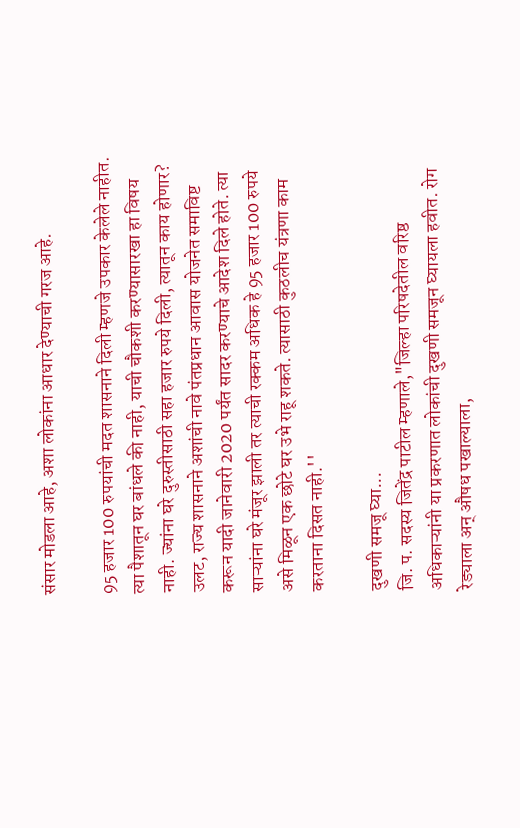संसार मोडला आहे, अशा लोकांना आधार देण्याची गरज आहे.

95 हजार 100 रुपयांची मदत शासनाने दिली म्हणजे उपकार केलेले नाहीत. त्या पैशातून घर बांधले की नाही, याची चौकशी करण्यासारखा हा विषय नाही. ज्यांना घरे दुरुस्तीसाठी सहा हजार रुपये दिली, त्यातून काय होणार? उलट, राज्य शासनाने अशांची नावे पंतप्रधान आवास योजनेत समाविष्ट करून यादी जानेवारी 2020 पर्यंत सादर करण्याचे आदेश दिले होते. त्या साऱ्यांना घरे मंजूर झाली तर त्याची रक्कम अधिक हे 95 हजार 100 रुपये असे मिळून एक छोटे घर उभे राहू शकते. त्यासाठी कुठलीच यंत्रणा काम करताना दिसत नाही.''

दुखणी समजू घ्या...
जि. प. सदस्य जितेंद्र पाटील म्हणाले,"जिल्हा परिषदेतील वरिष्ठ अधिकाऱ्यांनी या प्रकरणात लोकांची दुखणी समजून घ्यायला हवीत. रोग रेड्याला अन्‌ औषध पखाल्याला,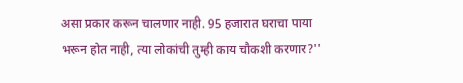असा प्रकार करून चालणार नाही. 95 हजारात घराचा पाया भरून होत नाही, त्या लोकांची तुम्ही काय चौकशी करणार?''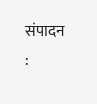संपादन :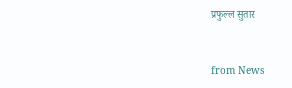प्रफुल्ल सुतार



from News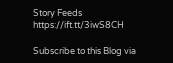Story Feeds https://ift.tt/3iwS8CH

Subscribe to this Blog via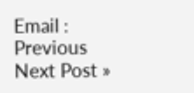Email :
Previous
Next Post »